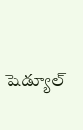షెడ్యూల్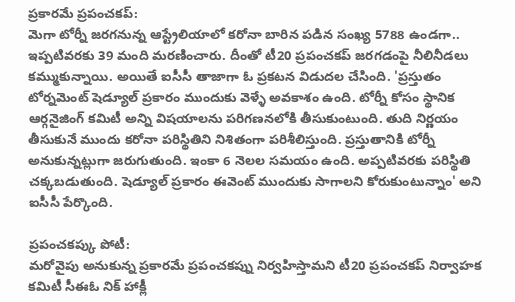ప్రకారమే ప్రపంచకప్:
మెగా టోర్నీ జరగనున్న ఆస్ట్రేలియాలో కరోనా బారిన పడిన సంఖ్య 5788 ఉండగా.. ఇప్పటివరకు 39 మంది మరణించారు. దీంతో టీ20 ప్రపంచకప్ జరగడంపై నీలినీడలు కమ్ముకున్నాయి. అయితే ఐసీసీ తాజాగా ఓ ప్రకటన విడుదల చేసింది. 'ప్రస్తుతం టోర్నమెంట్ షెడ్యూల్ ప్రకారం ముందుకు వెళ్ళే అవకాశం ఉంది. టోర్నీ కోసం స్థానిక ఆర్గనైజింగ్ కమిటీ అన్ని విషయాలను పరిగణనలోకి తీసుకుంటుంది. తుది నిర్ణయం తీసుకునే ముందు కరోనా పరిస్థితిని నిశితంగా పరిశీలిస్తుంది. ప్రస్తుతానికి టోర్నీ అనుకున్నట్లుగా జరుగుతుంది. ఇంకా 6 నెలల సమయం ఉంది. అప్పటివరకు పరిస్థితి చక్కబడుతుంది. షెడ్యూల్ ప్రకారం ఈవెంట్ ముందుకు సాగాలని కోరుకుంటున్నాం' అని ఐసీసీ పేర్కొంది.

ప్రపంచకప్కు పోటీ:
మరోవైపు అనుకున్న ప్రకారమే ప్రపంచకప్ను నిర్వహిస్తామని టీ20 ప్రపంచకప్ నిర్వాహక కమిటీ సీఈఓ నిక్ హాక్లీ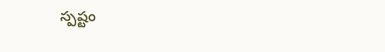స్పష్టం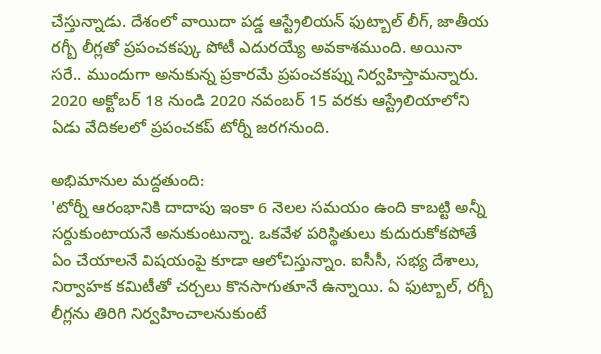చేస్తున్నాడు. దేశంలో వాయిదా పడ్డ ఆస్ట్రేలియన్ ఫుట్బాల్ లీగ్, జాతీయ రగ్బీ లీగ్లతో ప్రపంచకప్కు పోటీ ఎదురయ్యే అవకాశముంది. అయినా సరే.. ముందుగా అనుకున్న ప్రకారమే ప్రపంచకప్ను నిర్వహిస్తామన్నారు. 2020 అక్టోబర్ 18 నుండి 2020 నవంబర్ 15 వరకు ఆస్ట్రేలియాలోని ఏడు వేదికలలో ప్రపంచకప్ టోర్నీ జరగనుంది.

అభిమానుల మద్దతుంది:
'టోర్నీ ఆరంభానికి దాదాపు ఇంకా 6 నెలల సమయం ఉంది కాబట్టి అన్నీ సర్దుకుంటాయనే అనుకుంటున్నా. ఒకవేళ పరిస్థితులు కుదురుకోకపోతే ఏం చేయాలనే విషయంపై కూడా ఆలోచిస్తున్నాం. ఐసీసీ, సభ్య దేశాలు, నిర్వాహక కమిటీతో చర్చలు కొనసాగుతూనే ఉన్నాయి. ఏ ఫుట్బాల్, రగ్బీ లీగ్లను తిరిగి నిర్వహించాలనుకుంటే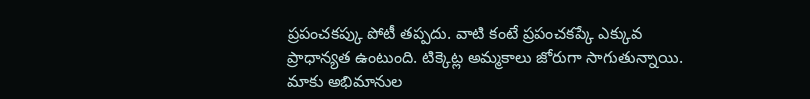ప్రపంచకప్కు పోటీ తప్పదు. వాటి కంటే ప్రపంచకప్కే ఎక్కువ ప్రాధాన్యత ఉంటుంది. టిక్కెట్ల అమ్మకాలు జోరుగా సాగుతున్నాయి. మాకు అభిమానుల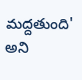మద్దతుంది' అని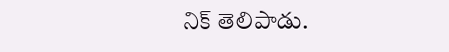నిక్ తెలిపాడు.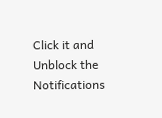Click it and Unblock the Notifications